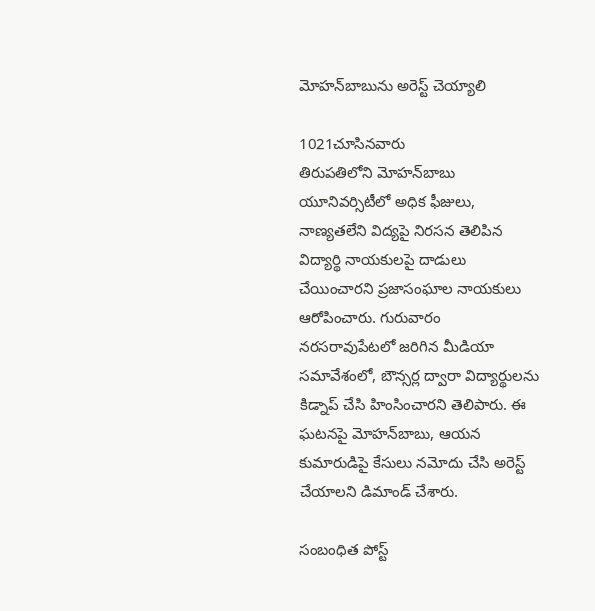మోహన్‌బాబును అరెస్ట్ చెయ్యాలి

1021చూసినవారు
తిరుపతిలోని మోహన్‌బాబు యూనివర్సిటీలో అధిక ఫీజులు, నాణ్యతలేని విద్యపై నిరసన తెలిపిన విద్యార్థి నాయకులపై దాడులు చేయించారని ప్రజాసంఘాల నాయకులు ఆరోపించారు. గురువారం నరసరావుపేటలో జరిగిన మీడియా సమావేశంలో, బౌన్సర్ల ద్వారా విద్యార్థులను కిడ్నాప్ చేసి హింసించారని తెలిపారు. ఈ ఘటనపై మోహన్‌బాబు, ఆయన కుమారుడిపై కేసులు నమోదు చేసి అరెస్ట్ చేయాలని డిమాండ్ చేశారు.

సంబంధిత పోస్ట్